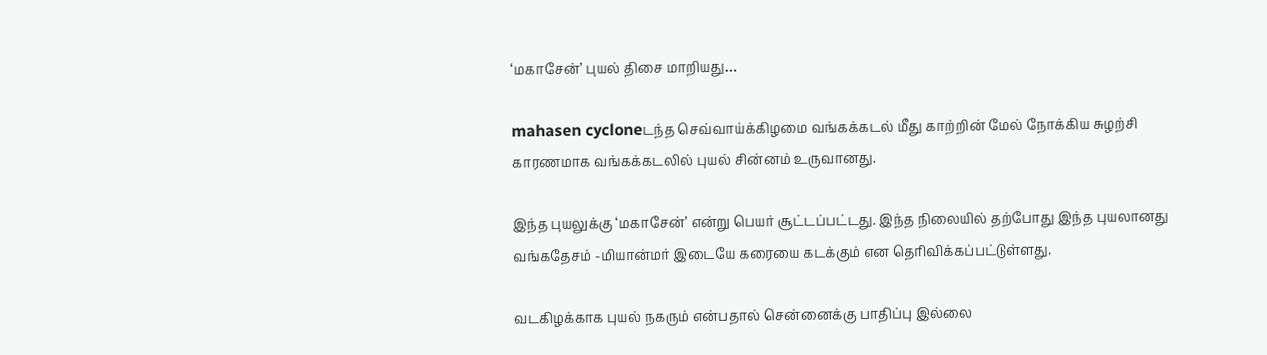‘மகாசேன்’ புயல் திசை மாறியது…

mahasen cycloneடந்த செவ்வாய்க்கிழமை வங்கக்கடல் மீது காற்றின் மேல் நோக்கிய சுழற்சி காரணமாக வங்கக்கடலில் புயல் சின்னம் உருவானது.

இந்த புயலுக்கு ‘மகாசேன்’ என்று பெயர் சூட்டப்பட்டது. இந்த நிலையில் தற்போது இந்த புயலானது வங்கதேசம் -மியான்மர் இடையே கரையை கடக்கும் என தெரிவிக்கப்பட்டுள்ளது.

வடகிழக்காக புயல் நகரும் என்பதால் சென்னைக்கு பாதிப்பு இல்லை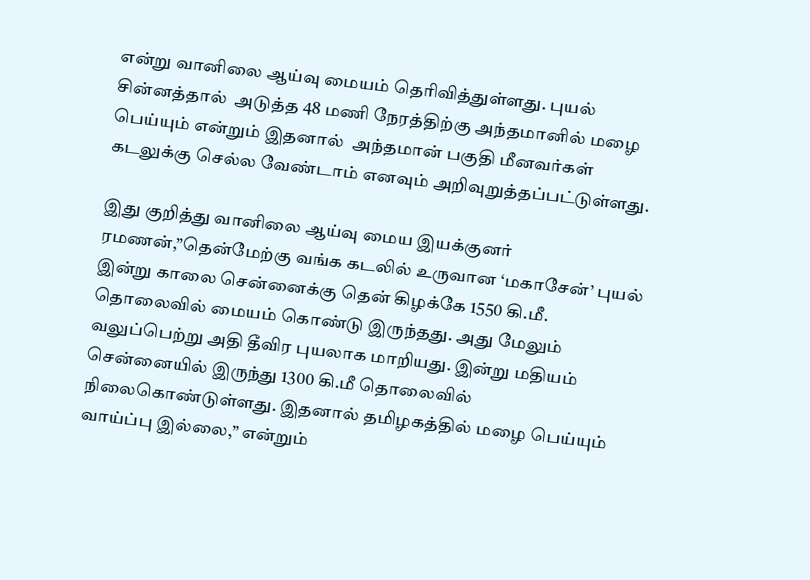என்று வானிலை ஆய்வு மையம் தெரிவித்துள்ளது. புயல் சின்னத்தால்  அடுத்த 48 மணி நேரத்திற்கு அந்தமானில் மழை பெய்யும் என்றும் இதனால்  அந்தமான் பகுதி மீனவர்கள் கடலுக்கு செல்ல வேண்டாம் எனவும் அறிவுறுத்தப்பட்டுள்ளது.

இது குறித்து வானிலை ஆய்வு மைய இயக்குனர் ரமணன்,”தென்மேற்கு வங்க கடலில் உருவான ‘மகாசேன்’ புயல் இன்று காலை சென்னைக்கு தென் கிழக்கே 1550 கி.மீ. தொலைவில் மையம் கொண்டு இருந்தது. அது மேலும் வலுப்பெற்று அதி தீவிர புயலாக மாறியது. இன்று மதியம் சென்னையில் இருந்து 1300 கி.மீ தொலைவில் நிலைகொண்டுள்ளது. இதனால் தமிழகத்தில் மழை பெய்யும் வாய்ப்பு இல்லை,” என்றும்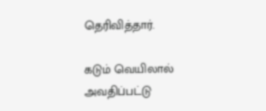தெரிவித்தார்.

கடும் வெயிலால் அவதிப்பட்டு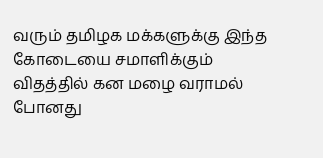வரும் தமிழக மக்களுக்கு இந்த கோடையை சமாளிக்கும் விதத்தில் கன மழை வராமல் போனது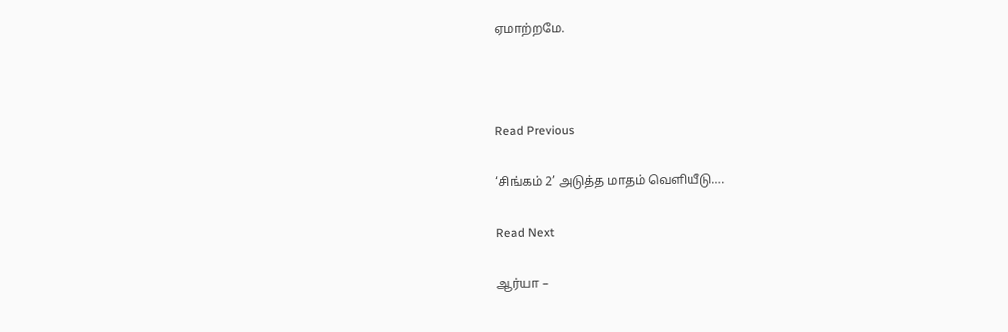ஏமாற்றமே.



Read Previous

‘சிங்கம் 2’ அடுத்த மாதம் வெளியீடு….

Read Next

ஆர்யா –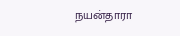நயன்தாரா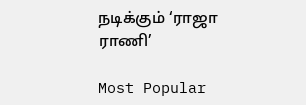நடிக்கும் ‘ராஜா ராணி’

Most Popular